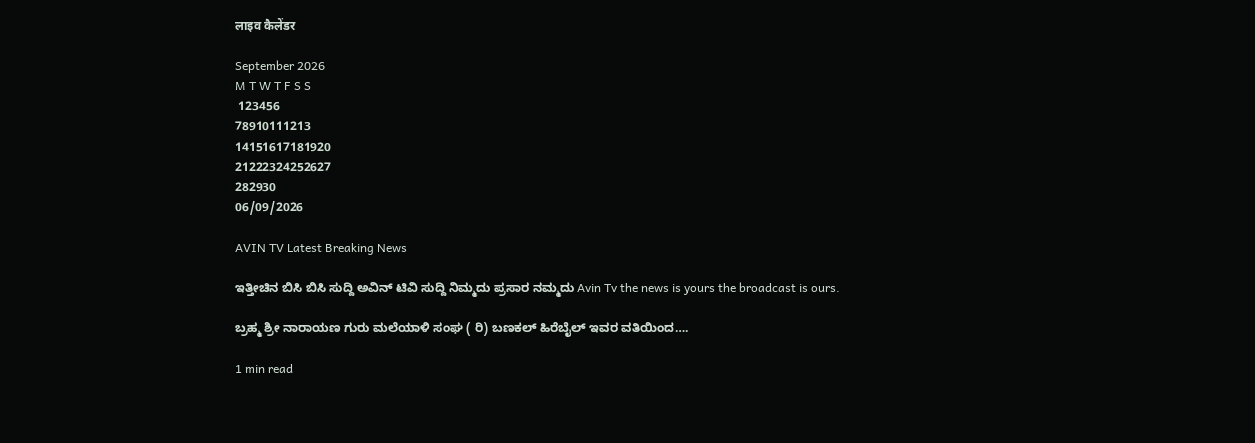लाइव कैलेंडर

September 2026
M T W T F S S
 123456
78910111213
14151617181920
21222324252627
282930
06/09/2026

AVIN TV Latest Breaking News

ಇತ್ತೀಚಿನ ಬಿಸಿ ಬಿಸಿ ಸುದ್ದಿ ಅವಿನ್ ಟಿವಿ ಸುದ್ದಿ ನಿಮ್ಮದು ಪ್ರಸಾರ ನಮ್ಮದು Avin Tv the news is yours the broadcast is ours.

ಬ್ರಹ್ಮ ಶ್ರೀ ನಾರಾಯಣ ಗುರು ಮಲೆಯಾಳಿ ಸಂಘ ( ರಿ) ಬಣಕಲ್ ಹಿರೆಬೈಲ್ ಇವರ ವತಿಯಿಂದ….

1 min read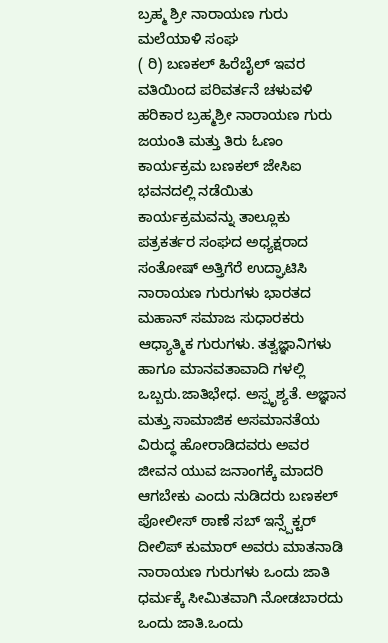ಬ್ರಹ್ಮ ಶ್ರೀ ನಾರಾಯಣ ಗುರು ಮಲೆಯಾಳಿ ಸಂಘ
( ರಿ) ಬಣಕಲ್ ಹಿರೆಬೈಲ್ ಇವರ ವತಿಯಿಂದ ಪರಿವರ್ತನೆ ಚಳುವಳಿ ಹರಿಕಾರ ಬ್ರಹ್ಮಶ್ರೀ ನಾರಾಯಣ ಗುರು ಜಯಂತಿ ಮತ್ತು ತಿರು ಓಣಂ ಕಾರ್ಯಕ್ರಮ ಬಣಕಲ್ ಜೇಸಿಐ ಭವನದಲ್ಲಿ ನಡೆಯಿತು ಕಾರ್ಯಕ್ರಮವನ್ನು ತಾಲ್ಲೂಕು ಪತ್ರಕರ್ತರ ಸಂಘದ ಅಧ್ಯಕ್ಷರಾದ ಸಂತೋಷ್ ಅತ್ತಿಗೆರೆ ಉದ್ಘಾಟಿಸಿ ನಾರಾಯಣ ಗುರುಗಳು ಭಾರತದ ಮಹಾನ್ ಸಮಾಜ ಸುಧಾರಕರು ಆಧ್ಯಾತ್ಮಿಕ ಗುರುಗಳು. ತತ್ವಜ್ಞಾನಿಗಳು ಹಾಗೂ ಮಾನವತಾವಾದಿ ಗಳಲ್ಲಿ ಒಬ್ಬರು.ಜಾತಿಭೇಧ. ಅಸ್ಪೃಶ್ಯತೆ. ಅಜ್ಞಾನ ಮತ್ತು ಸಾಮಾಜಿಕ ಅಸಮಾನತೆಯ ವಿರುದ್ಧ ಹೋರಾಡಿದವರು ಅವರ ಜೀವನ ಯುವ ಜನಾಂಗಕ್ಕೆ ಮಾದರಿ ಆಗಬೇಕು ಎಂದು ನುಡಿದರು ಬಣಕಲ್ ಪೋಲೀಸ್ ಠಾಣೆ ಸಬ್ ಇನ್ಸ್ಪೆಕ್ಟರ್ ದೀಲಿಪ್ ಕುಮಾರ್ ಅವರು ಮಾತನಾಡಿ ನಾರಾಯಣ ಗುರುಗಳು ಒಂದು ಜಾತಿ ಧರ್ಮಕ್ಕೆ ಸೀಮಿತವಾಗಿ ನೋಡಬಾರದು ಒಂದು ಜಾತಿ.ಒಂದು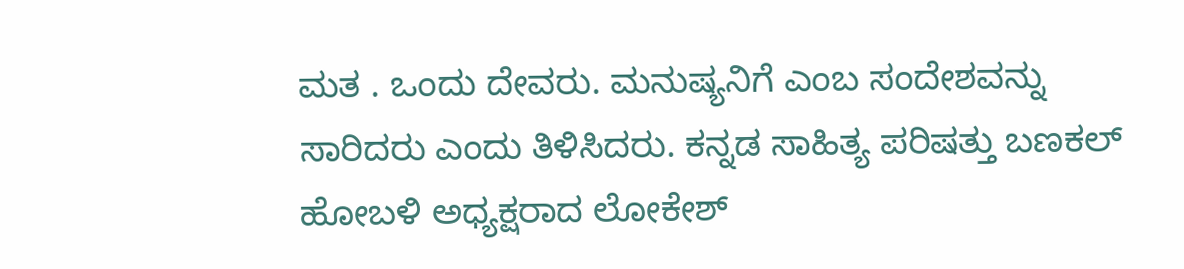ಮತ . ಒಂದು ದೇವರು. ಮನುಷ್ಯನಿಗೆ ಎಂಬ ಸಂದೇಶವನ್ನು ಸಾರಿದರು ಎಂದು ತಿಳಿಸಿದರು. ಕನ್ನಡ ಸಾಹಿತ್ಯ ಪರಿಷತ್ತು ಬಣಕಲ್ ಹೋಬಳಿ ಅಧ್ಯಕ್ಷರಾದ ಲೋಕೇಶ್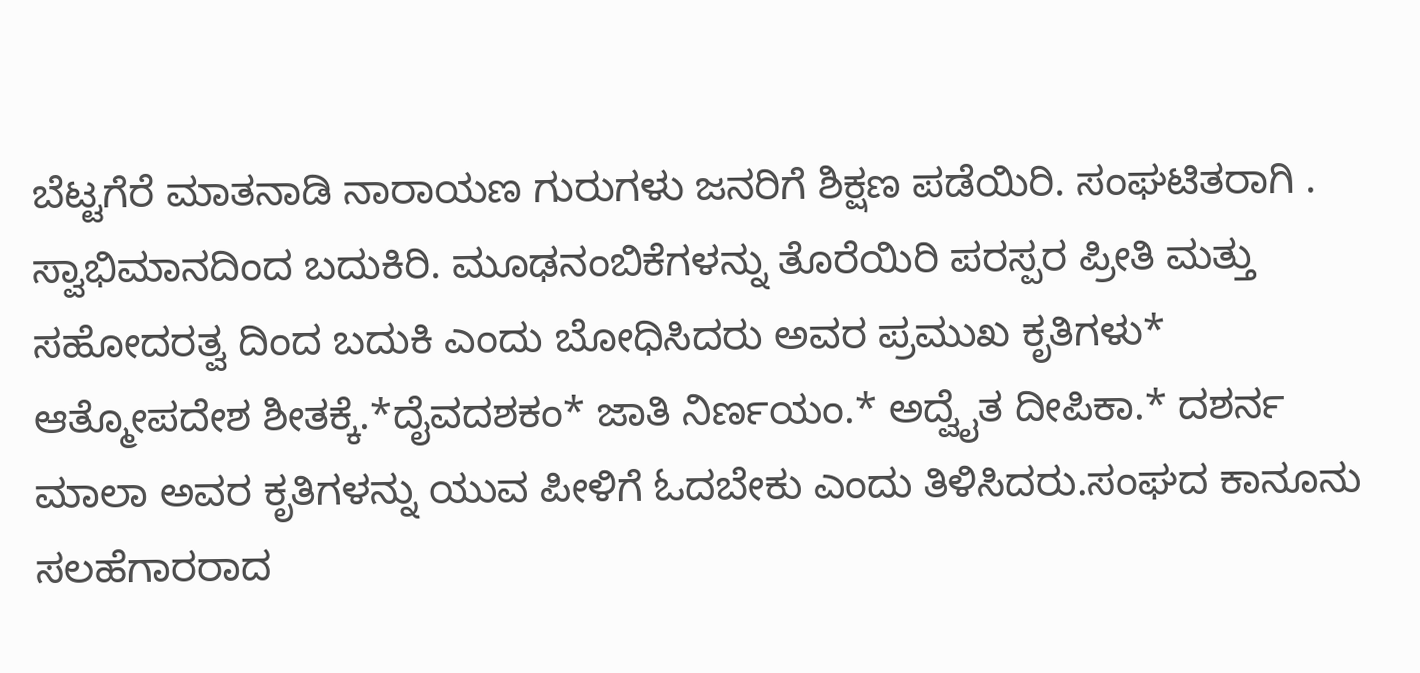ಬೆಟ್ಟಗೆರೆ ಮಾತನಾಡಿ ನಾರಾಯಣ ಗುರುಗಳು ಜನರಿಗೆ ಶಿಕ್ಷಣ ಪಡೆಯಿರಿ. ಸಂಘಟಿತರಾಗಿ . ಸ್ವಾಭಿಮಾನದಿಂದ ಬದುಕಿರಿ. ಮೂಢನಂಬಿಕೆಗಳನ್ನು ತೊರೆಯಿರಿ ಪರಸ್ಪರ ಪ್ರೀತಿ ಮತ್ತು ಸಹೋದರತ್ವ ದಿಂದ ಬದುಕಿ ಎಂದು ಬೋಧಿಸಿದರು ಅವರ ಪ್ರಮುಖ ಕೃತಿಗಳು* ಆತ್ಮೋಪದೇಶ ಶೀತಕ್ಕೆ.*ದೈವದಶಕಂ* ಜಾತಿ ನಿರ್ಣಯಂ.* ಅದ್ವೈತ ದೀಪಿಕಾ.* ದಶರ್ನ ಮಾಲಾ ಅವರ ಕೃತಿಗಳನ್ನು ಯುವ ಪೀಳಿಗೆ ಓದಬೇಕು ಎಂದು ತಿಳಿಸಿದರು.ಸಂಘದ ಕಾನೂನು ಸಲಹೆಗಾರರಾದ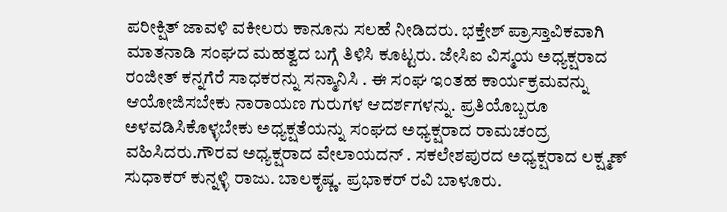ಪರೀಕ್ಷಿತ್ ಜಾವಳಿ ವಕೀಲರು ಕಾನೂನು ಸಲಹೆ ನೀಡಿದರು. ಭಕ್ತೇಶ್ ಪ್ರಾಸ್ತಾವಿಕವಾಗಿ ಮಾತನಾಡಿ ಸಂಘದ ಮಹತ್ವದ ಬಗ್ಗೆ ತಿಳಿಸಿ ಕೂಟ್ಟರು. ಜೇಸಿಐ ವಿಸ್ಮಯ ಅಧ್ಯಕ್ಷರಾದ ರಂಜೀತ್ ಕನ್ನಗೆರೆ ಸಾಧಕರನ್ನು ಸನ್ಮಾನಿಸಿ . ಈ ಸಂಘ ಇಂತಹ ಕಾರ್ಯಕ್ರಮವನ್ನು ಆಯೋಜಿಸಬೇಕು ನಾರಾಯಣ ಗುರುಗಳ ಆದರ್ಶಗಳನ್ನು. ಪ್ರತಿಯೊಬ್ಬರೂ ಅಳವಡಿಸಿಕೊಳ್ಳಬೇಕು ಅಧ್ಯಕ್ಷತೆಯನ್ನು ಸಂಘದ ಅಧ್ಯಕ್ಷರಾದ ರಾಮಚಂದ್ರ ವಹಿಸಿದರು.ಗೌರವ ಅಧ್ಯಕ್ಷರಾದ ವೇಲಾಯದನ್ . ಸಕಲೇಶಪುರದ ಅಧ್ಯಕ್ಷರಾದ ಲಕ್ಷ್ಮಣ್ ಸುಧಾಕರ್ ಕುನ್ನಳ್ಳಿ ರಾಜು. ಬಾಲಕೃಷ್ಣ. ಪ್ರಭಾಕರ್ ರವಿ ಬಾಳೂರು.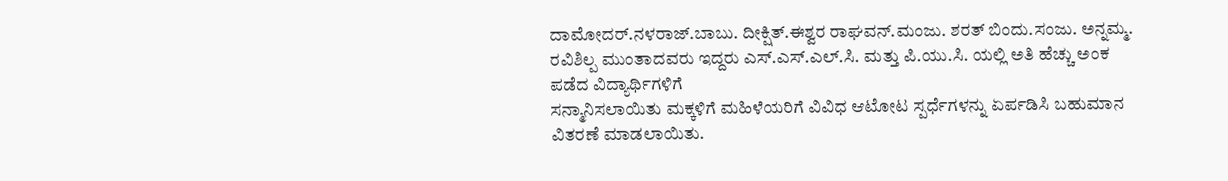ದಾಮೋದರ್.ನಳರಾಜ್.ಬಾಬು. ದೀಕ್ಷಿತ್.ಈಶ್ವರ ರಾಘವನ್.ಮಂಜು. ಶರತ್ ಬಿಂದು.ಸಂಜು. ಅನ್ನಮ್ಮ. ರವಿಶಿಲ್ಪ ಮುಂತಾದವರು ಇದ್ದರು ಎಸ್.ಎಸ್.ಎಲ್.ಸಿ. ಮತ್ತು ಪಿ.ಯು.ಸಿ. ಯಲ್ಲಿ ಅತಿ ಹೆಚ್ಚು ಅಂಕ ಪಡೆದ ವಿದ್ಯಾರ್ಥಿಗಳಿಗೆ
ಸನ್ಮಾನಿಸಲಾಯಿತು ಮಕ್ಕಳಿಗೆ ಮಹಿಳೆಯರಿಗೆ ವಿವಿಧ ಆಟೋಟ ಸ್ಪರ್ಧೆಗಳನ್ನು ಏರ್ಪಡಿಸಿ ಬಹುಮಾನ ವಿತರಣೆ ಮಾಡಲಾಯಿತು.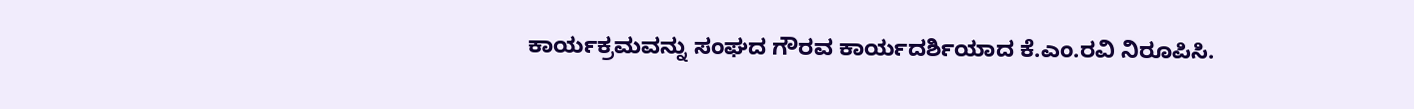ಕಾರ್ಯಕ್ರಮವನ್ನು ಸಂಘದ ಗೌರವ ಕಾರ್ಯದರ್ಶಿಯಾದ ಕೆ.ಎಂ.ರವಿ ನಿರೂಪಿಸಿ.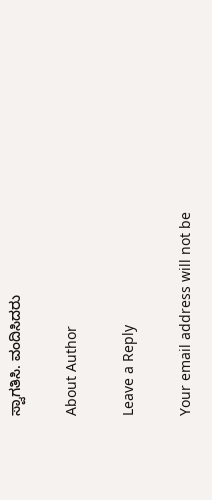ಸ್ವಾಗತಿಸಿ. ವಂದಿಸಿದರು

About Author

Leave a Reply

Your email address will not be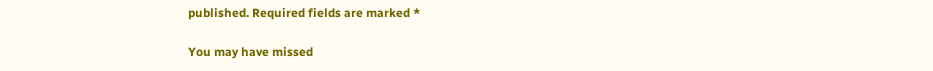published. Required fields are marked *

You may have missed